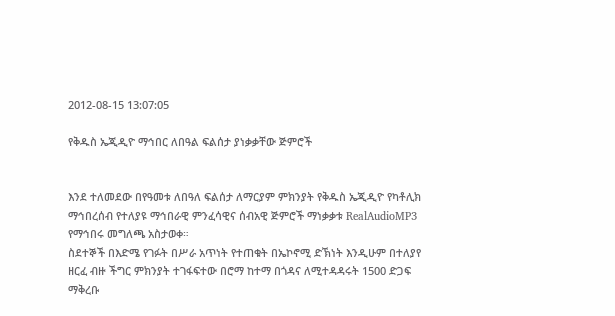2012-08-15 13:07:05

የቅዱስ ኤጂዲዮ ማኅበር ለበዓል ፍልሰታ ያነቃቃቸው ጅምሮች


እንደ ተለመደው በየዓመቱ ለበዓለ ፍልሰታ ለማርያም ምክንያት የቅዱስ ኤጂዲዮ የካቶሊክ ማኅበረሰብ የተለያዩ ማኅበራዊ ምንፈሳዊና ሰብአዊ ጅምሮች ማነቃቃቱ RealAudioMP3 የማኅበሩ መግለጫ አስታወቀ።
ስደተኞች በእድሜ የገፉት በሥራ አጥነት የተጠቁት በኤኮኖሚ ድኽነት እንዲሁም በተለያየ ዘርፈ ብዙ ችግር ምክንያት ተገፋፍተው በሮማ ከተማ በጎዳና ለሚተዳዳሩት 1500 ድጋፍ ማቅረቡ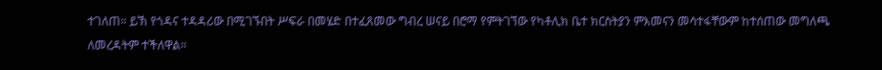ተገለጠ። ይኽ የጎዳና ተዳዳሪው በሚገኙበት ሥፍራ በመሄድ በተፈጸመው ግብረ ሠናይ በሮማ የምትገኘው የካቶሊክ ቤተ ክርስትያን ምእመናን መሳተፋቸውም ከተሰጠው መግለጫ ለመረዳትም ተችለዋል።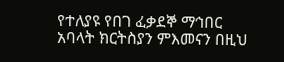የተለያዩ የበገ ፈቃደኞ ማኅበር አባላት ክርትስያን ምእመናን በዚህ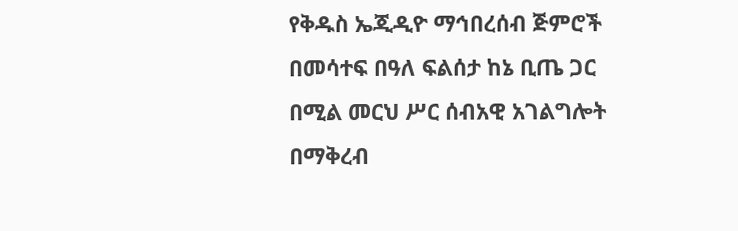የቅዱስ ኤጂዲዮ ማኅበረሰብ ጅምሮች በመሳተፍ በዓለ ፍልሰታ ከኔ ቢጤ ጋር በሚል መርህ ሥር ሰብአዊ አገልግሎት በማቅረብ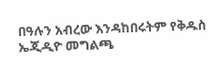በዓሉን አብረው እንዳከበሩትም የቅዱስ ኤጂዲዮ መግልጫ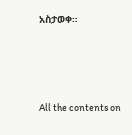አስታወቀ።







All the contents on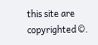this site are copyrighted ©.